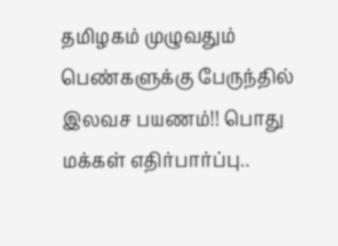தமிழகம் முழுவதும் பெண்களுக்கு பேருந்தில் இலவச பயணம்!! பொது மக்கள் எதிர்பார்ப்பு..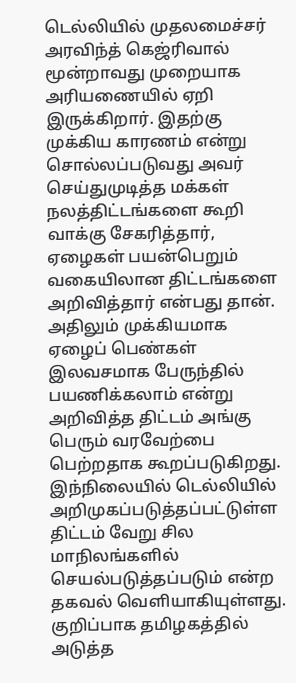டெல்லியில் முதலமைச்சர் அரவிந்த் கெஜ்ரிவால் மூன்றாவது முறையாக அரியணையில் ஏறி இருக்கிறார். இதற்கு முக்கிய காரணம் என்று சொல்லப்படுவது அவர் செய்துமுடித்த மக்கள் நலத்திட்டங்களை கூறி வாக்கு சேகரித்தார், ஏழைகள் பயன்பெறும் வகையிலான திட்டங்களை அறிவித்தார் என்பது தான். அதிலும் முக்கியமாக ஏழைப் பெண்கள் இலவசமாக பேருந்தில் பயணிக்கலாம் என்று அறிவித்த திட்டம் அங்கு பெரும் வரவேற்பை பெற்றதாக கூறப்படுகிறது.
இந்நிலையில் டெல்லியில் அறிமுகப்படுத்தப்பட்டுள்ள திட்டம் வேறு சில மாநிலங்களில் செயல்படுத்தப்படும் என்ற தகவல் வெளியாகியுள்ளது.
குறிப்பாக தமிழகத்தில் அடுத்த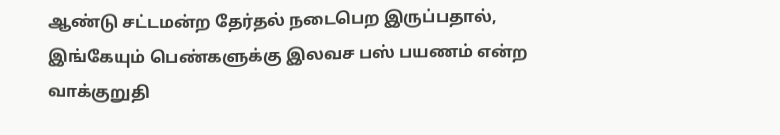ஆண்டு சட்டமன்ற தேர்தல் நடைபெற இருப்பதால், இங்கேயும் பெண்களுக்கு இலவச பஸ் பயணம் என்ற வாக்குறுதி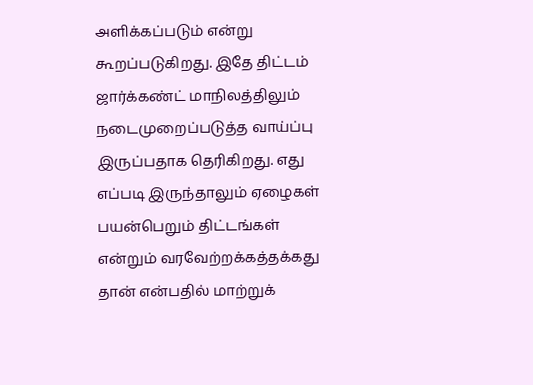அளிக்கப்படும் என்று கூறப்படுகிறது. இதே திட்டம் ஜார்க்கண்ட் மாநிலத்திலும் நடைமுறைப்படுத்த வாய்ப்பு இருப்பதாக தெரிகிறது. எது எப்படி இருந்தாலும் ஏழைகள் பயன்பெறும் திட்டங்கள் என்றும் வரவேற்றக்கத்தக்கது தான் என்பதில் மாற்றுக்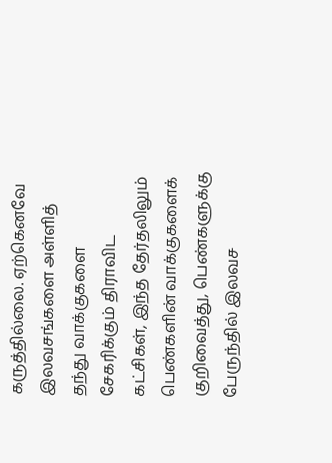கருத்தில்லை. ஏற்கெனவே இலவசங்களை அள்ளித் தந்து வாக்குகளை சேகரிக்கும் திராவிட கட்சிகள், இந்த தேர்தலிலும் பெண்களின் வாக்குகளைக் குறிவைத்து, பெண்களுக்கு பேருந்தில் இலவச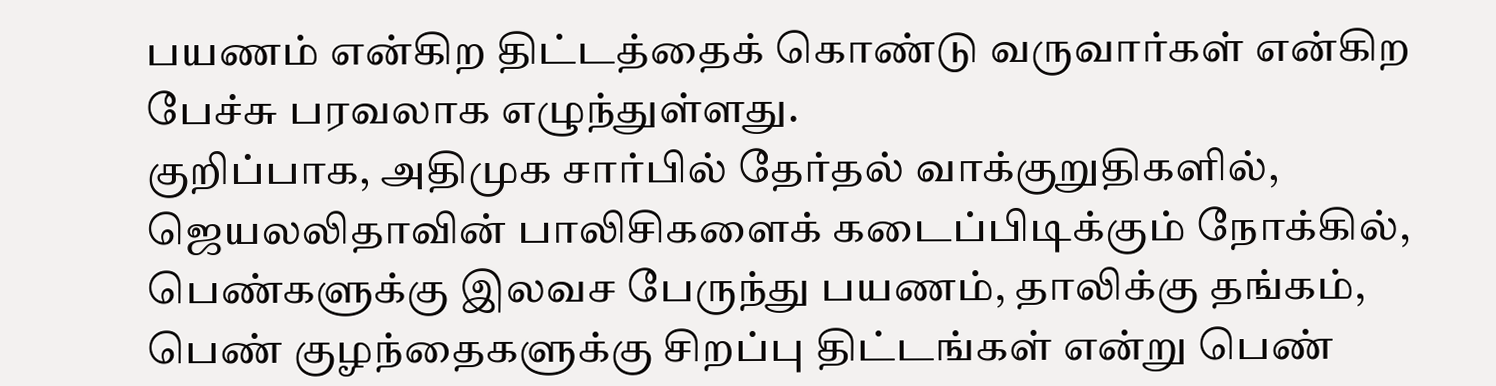பயணம் என்கிற திட்டத்தைக் கொண்டு வருவார்கள் என்கிற பேச்சு பரவலாக எழுந்துள்ளது.
குறிப்பாக, அதிமுக சார்பில் தேர்தல் வாக்குறுதிகளில், ஜெயலலிதாவின் பாலிசிகளைக் கடைப்பிடிக்கும் நோக்கில், பெண்களுக்கு இலவச பேருந்து பயணம், தாலிக்கு தங்கம், பெண் குழந்தைகளுக்கு சிறப்பு திட்டங்கள் என்று பெண்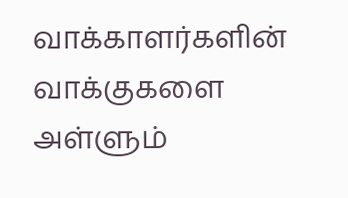வாக்காளர்களின் வாக்குகளை அள்ளும்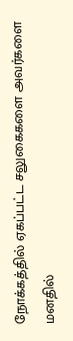நோக்கத்தில் ஏகப்பட்ட சலுகைகளை அவர்களை மனதில்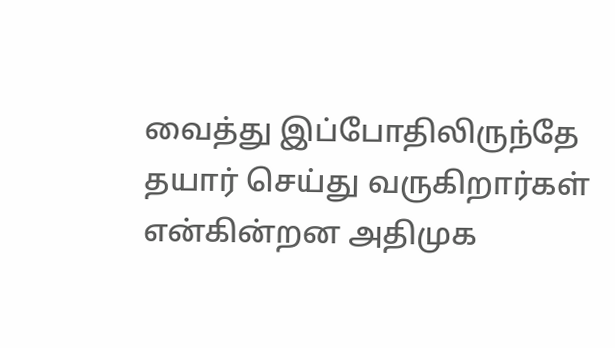வைத்து இப்போதிலிருந்தே தயார் செய்து வருகிறார்கள் என்கின்றன அதிமுக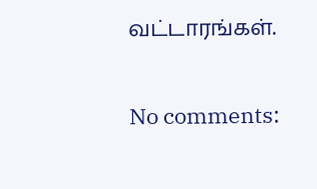வட்டாரங்கள்.

No comments: